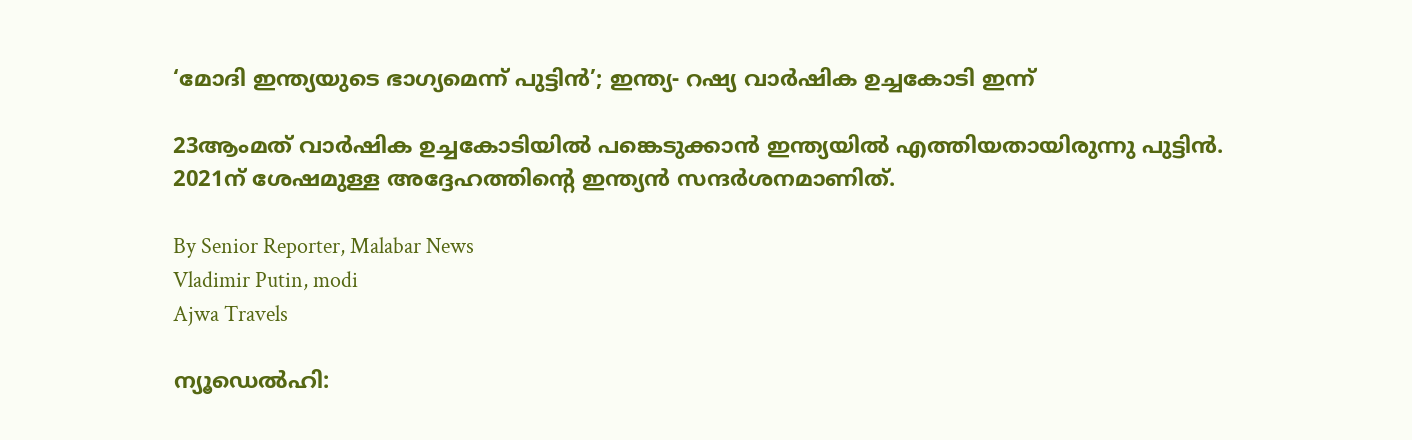‘മോദി ഇന്ത്യയുടെ ഭാഗ്യമെന്ന് പുട്ടിൻ’; ഇന്ത്യ- റഷ്യ വാർഷിക ഉച്ചകോടി ഇന്ന്

23ആംമത് വാർഷിക ഉച്ചകോടിയിൽ പങ്കെടുക്കാൻ ഇന്ത്യയിൽ എത്തിയതായിരുന്നു പുട്ടിൻ. 2021ന് ശേഷമുള്ള അദ്ദേഹത്തിന്റെ ഇന്ത്യൻ സന്ദർശനമാണിത്.

By Senior Reporter, Malabar News
Vladimir Putin, modi
Ajwa Travels

ന്യൂഡെൽഹി: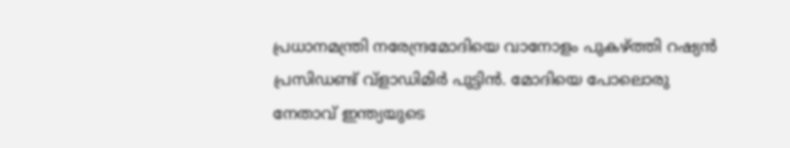പ്രധാനമന്ത്രി നരേന്ദ്രമോദിയെ വാനോളം പുകഴ്‌ത്തി റഷ്യൻ പ്രസിഡണ്ട് വ്ളാഡിമിർ പുട്ടിൻ. മോദിയെ പോലൊരു നേതാവ് ഇന്ത്യയുടെ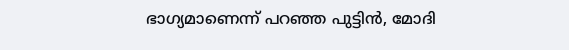ഭാഗ്യമാണെന്ന് പറഞ്ഞ പുട്ടിൻ, മോദി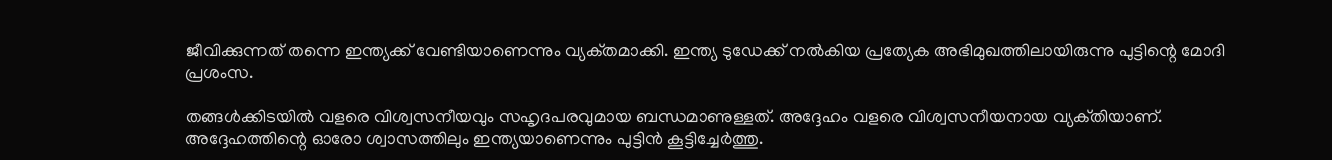ജീവിക്കുന്നത് തന്നെ ഇന്ത്യക്ക് വേണ്ടിയാണെന്നും വ്യക്‌തമാക്കി. ഇന്ത്യ ടുഡേക്ക് നൽകിയ പ്രത്യേക അഭിമുഖത്തിലായിരുന്നു പുട്ടിന്റെ മോദി പ്രശംസ.

തങ്ങൾക്കിടയിൽ വളരെ വിശ്വസനീയവും സഹൃദപരവുമായ ബന്ധമാണുള്ളത്. അദ്ദേഹം വളരെ വിശ്വസനീയനായ വ്യക്‌തിയാണ്. അദ്ദേഹത്തിന്റെ ഓരോ ശ്വാസത്തിലും ഇന്ത്യയാണെന്നും പുട്ടിൻ കൂട്ടിച്ചേർത്തു.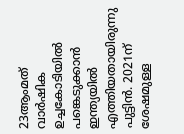23ആംമത് വാർഷിക ഉച്ചകോടിയിൽ പങ്കെടുക്കാൻ ഇന്ത്യയിൽ എത്തിയതായിരുന്നു പുട്ടിൻ. 2021ന് ശേഷമുള്ള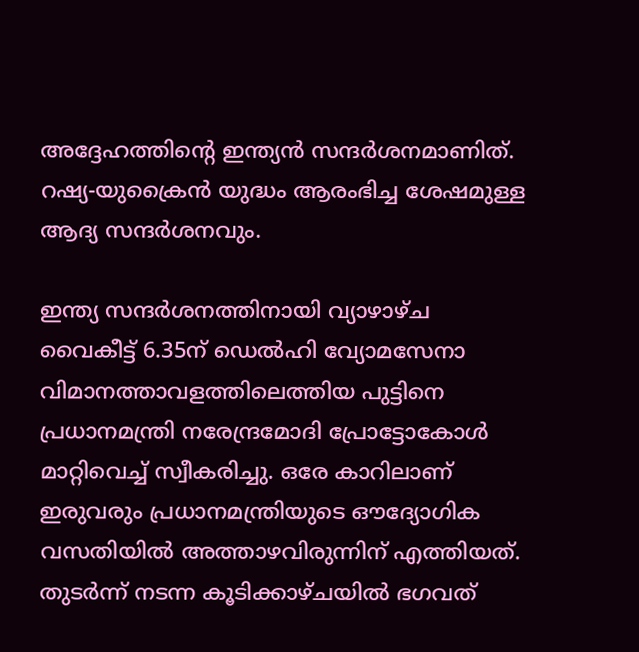അദ്ദേഹത്തിന്റെ ഇന്ത്യൻ സന്ദർശനമാണിത്. റഷ്യ-യുക്രൈൻ യുദ്ധം ആരംഭിച്ച ശേഷമുള്ള ആദ്യ സന്ദർശനവും.

ഇന്ത്യ സന്ദർശനത്തിനായി വ്യാഴാഴ്‌ച വൈകീട്ട് 6.35ന് ഡെൽഹി വ്യോമസേനാ വിമാനത്താവളത്തിലെത്തിയ പുട്ടിനെ പ്രധാനമന്ത്രി നരേന്ദ്രമോദി പ്രോട്ടോകോൾ മാറ്റിവെച്ച് സ്വീകരിച്ചു. ഒരേ കാറിലാണ് ഇരുവരും പ്രധാനമന്ത്രിയുടെ ഔദ്യോഗിക വസതിയിൽ അത്താഴവിരുന്നിന് എത്തിയത്. തുടർന്ന് നടന്ന കൂടിക്കാഴ്‌ചയിൽ ഭഗവത്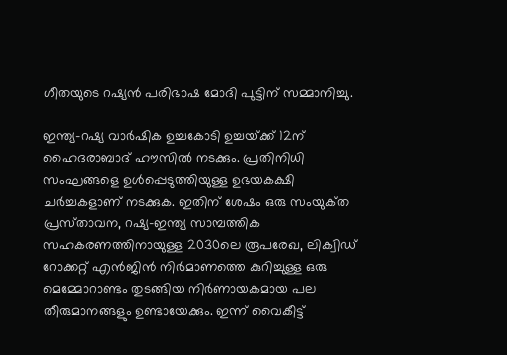ഗീതയുടെ റഷ്യൻ പരിഭാഷ മോദി പുട്ടിന് സമ്മാനിച്ചു.

ഇന്ത്യ-റഷ്യ വാർഷിക ഉച്ചകോടി ഉച്ചയ്‌ക്ക് 12ന് ഹൈദരാബാദ് ഹൗസിൽ നടക്കും. പ്രതിനിധി സംഘങ്ങളെ ഉൾപ്പെടുത്തിയുള്ള ഉഭയകക്ഷി ചർച്ചകളാണ് നടക്കുക. ഇതിന് ശേഷം ഒരു സംയുക്‌ത പ്രസ്‌താവന, റഷ്യ-ഇന്ത്യ സാമ്പത്തിക സഹകരണത്തിനായുള്ള 2030ലെ രൂപരേഖ, ലിക്വിഡ് റോക്കറ്റ് എൻജിൻ നിർമാണത്തെ കുറിച്ചുള്ള ഒരു മെമ്മോറാണ്ടം തുടങ്ങിയ നിർണായകമായ പല തീരുമാനങ്ങളും ഉണ്ടായേക്കും. ഇന്ന് വൈകീട്ട്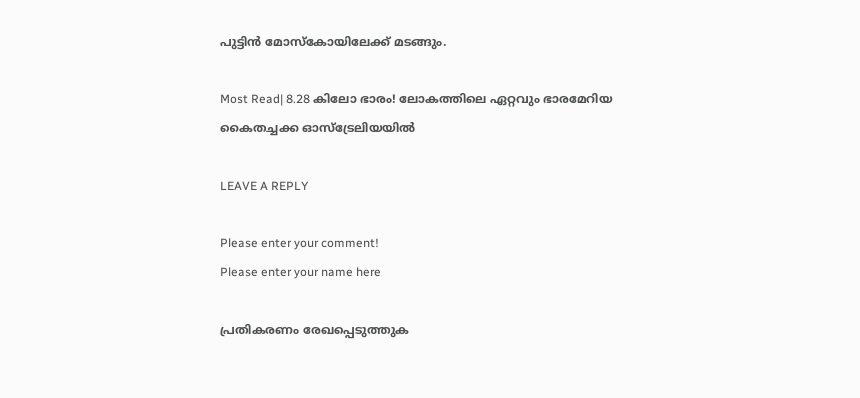പുട്ടിൻ മോസ്‌കോയിലേക്ക് മടങ്ങും.

Most Read| 8.28 കിലോ ഭാരം! ലോകത്തിലെ ഏറ്റവും ഭാരമേറിയ കൈതച്ചക്ക ഓസ്‌ട്രേലിയയിൽ

LEAVE A REPLY

Please enter your comment!
Please enter your name here

പ്രതികരണം രേഖപ്പെടുത്തുക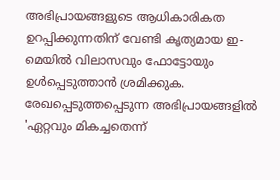അഭിപ്രായങ്ങളുടെ ആധികാരികത ഉറപ്പിക്കുന്നതിന് വേണ്ടി കൃത്യമായ ഇ-മെയിൽ വിലാസവും ഫോട്ടോയും ഉൾപ്പെടുത്താൻ ശ്രമിക്കുക. രേഖപ്പെടുത്തപ്പെടുന്ന അഭിപ്രായങ്ങളിൽ 'ഏറ്റവും മികച്ചതെന്ന്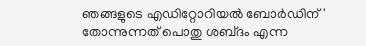ഞങ്ങളുടെ എഡിറ്റോറിയൽ ബോർഡിന്' തോന്നുന്നത് പൊതു ശബ്‌ദം എന്ന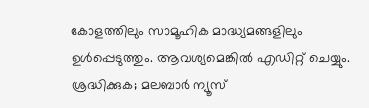കോളത്തിലും സാമൂഹിക മാദ്ധ്യമങ്ങളിലും ഉൾപ്പെടുത്തും. ആവശ്യമെങ്കിൽ എഡിറ്റ് ചെയ്യും. ശ്രദ്ധിക്കുക; മലബാർ ന്യൂസ്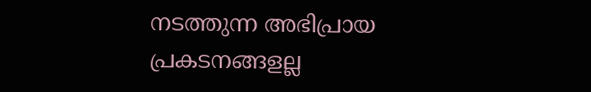നടത്തുന്ന അഭിപ്രായ പ്രകടനങ്ങളല്ല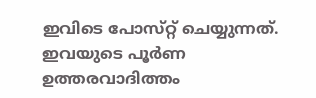ഇവിടെ പോസ്‌റ്റ് ചെയ്യുന്നത്. ഇവയുടെ പൂർണ ഉത്തരവാദിത്തം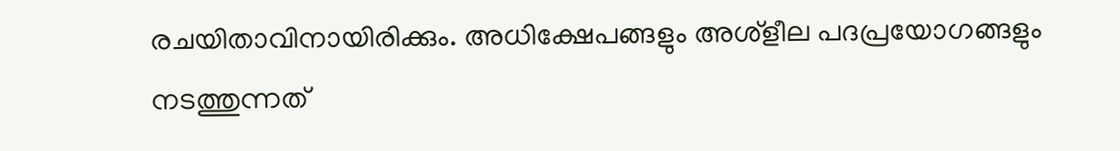രചയിതാവിനായിരിക്കും. അധിക്ഷേപങ്ങളും അശ്‌ളീല പദപ്രയോഗങ്ങളും നടത്തുന്നത്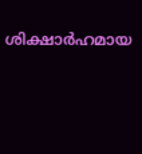ശിക്ഷാർഹമായ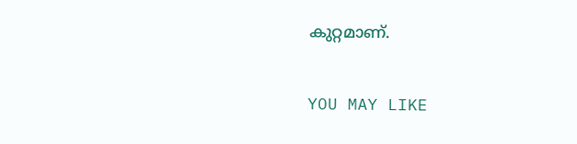കുറ്റമാണ്.

YOU MAY LIKE